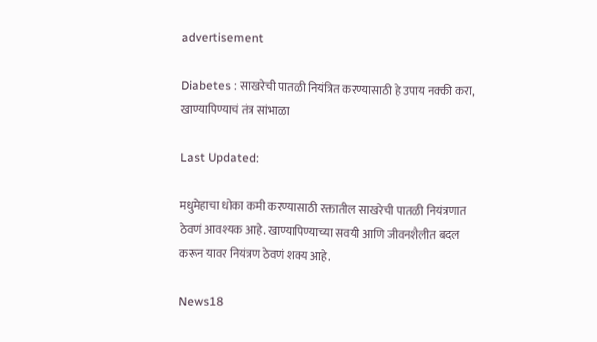advertisement

Diabetes : साखरेची पातळी नियंत्रित करण्यासाठी हे उपाय नक्की करा, खाण्यापिण्याचं तंत्र सांभाळा

Last Updated:

मधुमेहाचा धोका कमी करण्यासाठी रक्तातील साखरेची पातळी नियंत्रणात ठेवणं आवश्यक आहे. खाण्यापिण्याच्या सवयी आणि जीवनशैलीत बदल करून यावर नियंत्रण ठेवणं शक्य आहे.

News18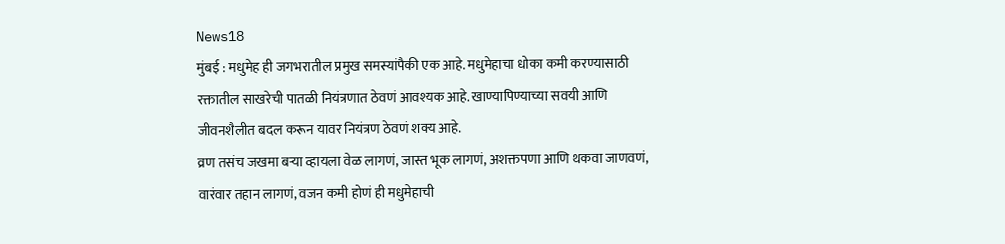News18
मुंबई : मधुमेह ही जगभरातील प्रमुख समस्यांपैकी एक आहे. मधुमेहाचा धोका कमी करण्यासाठी रक्तातील साखरेची पातळी नियंत्रणात ठेवणं आवश्यक आहे. खाण्यापिण्याच्या सवयी आणि जीवनशैलीत बदल करून यावर नियंत्रण ठेवणं शक्य आहे.
व्रण तसंच जखमा बऱ्या व्हायला वेळ लागणं, जास्त भूक लागणं, अशक्तपणा आणि थकवा जाणवणं, वारंवार तहान लागणं, वजन कमी होणं ही मधुमेहाची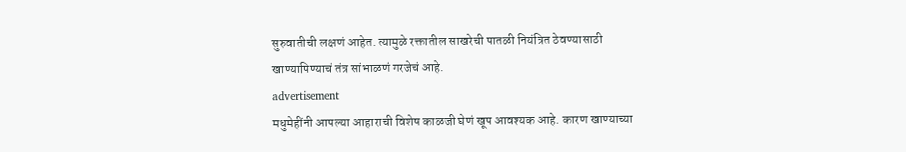सुरुवातीची लक्षणं आहेत. त्यामुळे रक्तातील साखरेची पातळी नियंत्रित ठेवण्यासाठी खाण्यापिण्याचं तंत्र सांभाळणं गरजेचं आहे.
advertisement
मधुमेहींनी आपल्या आहाराची विशेष काळजी घेणं खूप आवश्यक आहे. कारण खाण्याच्या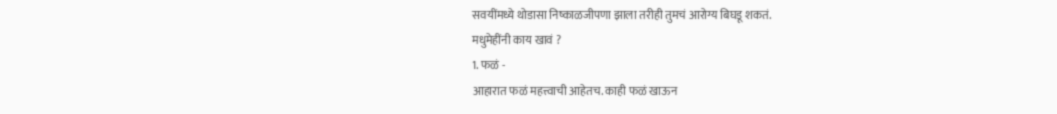सवयींमध्ये थोडासा निष्काळजीपणा झाला तरीही तुमचं आरोग्य बिघडू शकतं.
मधुमेहींनी काय खावं ?
1. फळं -
आहारात फळं महत्त्वाची आहेतच. काही फळं खाऊन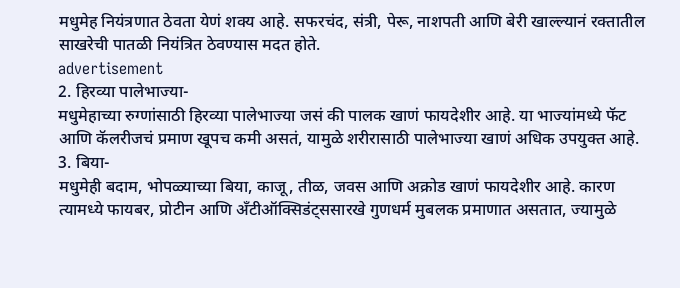मधुमेह नियंत्रणात ठेवता येणं शक्य आहे. सफरचंद, संत्री, पेरू, नाशपती आणि बेरी खाल्ल्यानं रक्तातील साखरेची पातळी नियंत्रित ठेवण्यास मदत होते.
advertisement
2. हिरव्या पालेभाज्या-
मधुमेहाच्या रुग्णांसाठी हिरव्या पालेभाज्या जसं की पालक खाणं फायदेशीर आहे. या भाज्यांमध्ये फॅट आणि कॅलरीजचं प्रमाण खूपच कमी असतं, यामुळे शरीरासाठी पालेभाज्या खाणं अधिक उपयुक्त आहे.
3. बिया-
मधुमेही बदाम, भोपळ्याच्या बिया, काजू, तीळ, जवस आणि अक्रोड खाणं फायदेशीर आहे. कारण त्यामध्ये फायबर, प्रोटीन आणि अँटीऑक्सिडंट्ससारखे गुणधर्म मुबलक प्रमाणात असतात, ज्यामुळे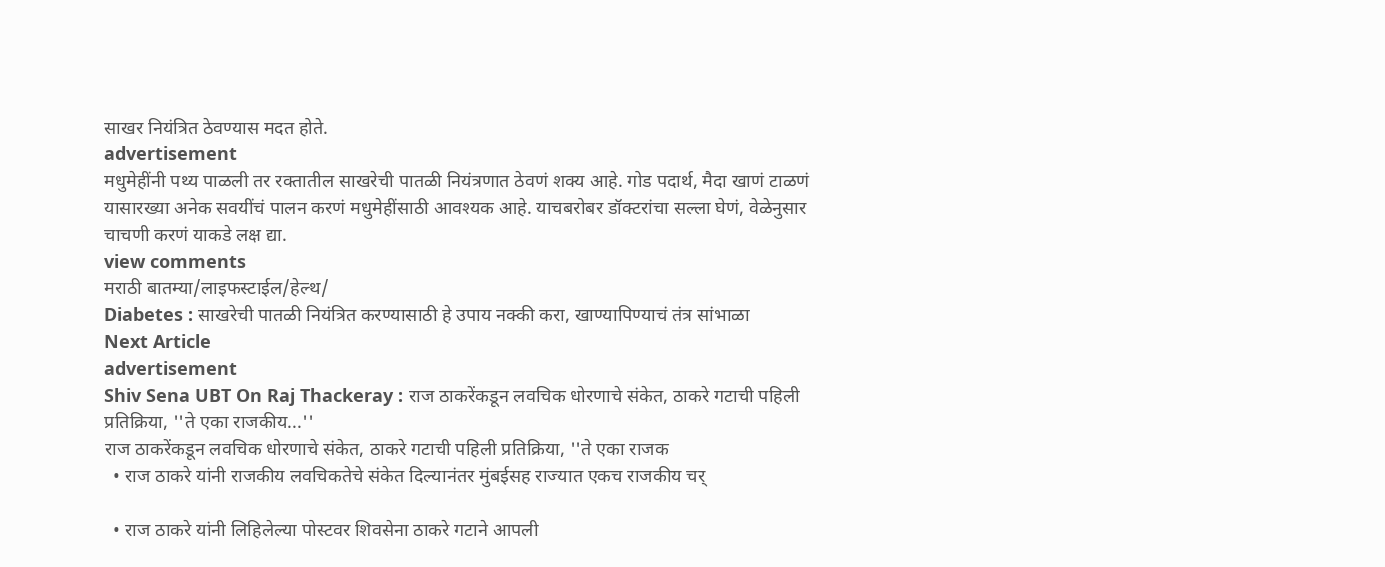साखर नियंत्रित ठेवण्यास मदत होते.
advertisement
मधुमेहींनी पथ्य पाळली तर रक्तातील साखरेची पातळी नियंत्रणात ठेवणं शक्य आहे. गोड पदार्थ, मैदा खाणं टाळणं यासारख्या अनेक सवयींचं पालन करणं मधुमेहींसाठी आवश्यक आहे. याचबरोबर डॉक्टरांचा सल्ला घेणं, वेळेनुसार चाचणी करणं याकडे लक्ष द्या.
view comments
मराठी बातम्या/लाइफस्टाईल/हेल्थ/
Diabetes : साखरेची पातळी नियंत्रित करण्यासाठी हे उपाय नक्की करा, खाण्यापिण्याचं तंत्र सांभाळा
Next Article
advertisement
Shiv Sena UBT On Raj Thackeray : राज ठाकरेंकडून लवचिक धोरणाचे संकेत, ठाकरे गटाची पहिली प्रतिक्रिया, ''ते एका राजकीय...''
राज ठाकरेंकडून लवचिक धोरणाचे संकेत, ठाकरे गटाची पहिली प्रतिक्रिया, ''ते एका राजक
  • राज ठाकरे यांनी राजकीय लवचिकतेचे संकेत दिल्यानंतर मुंबईसह राज्यात एकच राजकीय चर्

  • राज ठाकरे यांनी लिहिलेल्या पोस्टवर शिवसेना ठाकरे गटाने आपली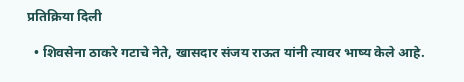प्रतिक्रिया दिली

  • शिवसेना ठाकरे गटाचे नेते, खासदार संजय राऊत यांनी त्यावर भाष्य केले आहे.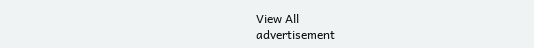View All
advertisement